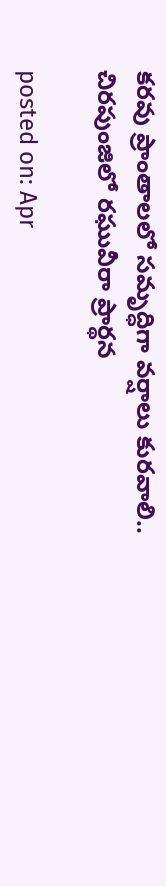కరవు ప్రాంతాలలో సమృద్ధిగా వర్షాలు కురవాలి.. చిరపుంజిలో రఘువీరా ప్రార్థన

posted on: Apr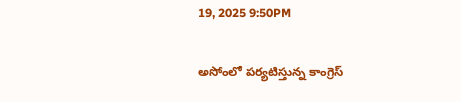19, 2025 9:50PM

అసోంలో పర్యటిస్తున్న కాంగ్రెస్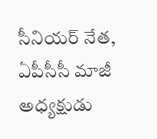సీనియర్ నేత, ఏపీసీసీ మాజీ అధ్యక్షుడు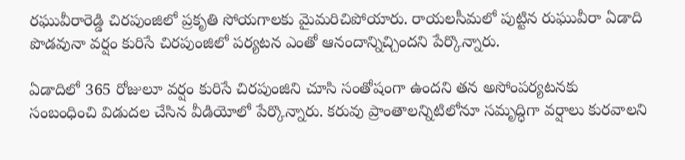రఘువీరారెడ్డి చిరపుంజిలో ప్రకృతి సోయగాలకు మైమరిచిపోయారు. రాయలసీమలో పుట్టిన రుఘువీరా ఏడాది పొడవునా వర్షం కురిసే చిరపుంజిలో పర్యటన ఎంతో ఆనందాన్నిచ్చిందని పేర్కొన్నారు.

ఏడాదిలో 365 రోజులూ వర్షం కురిసే చిరపుంజిని చూసి సంతోషంగా ఉందని తన అసోంపర్యటనకు సంబంధించి విడుదల చేసిన వీడియోలో పేర్కొన్నారు. కరువు ప్రాంతాలన్నిటిలోనూ సమృద్ధిగా వర్షాలు కురవాలని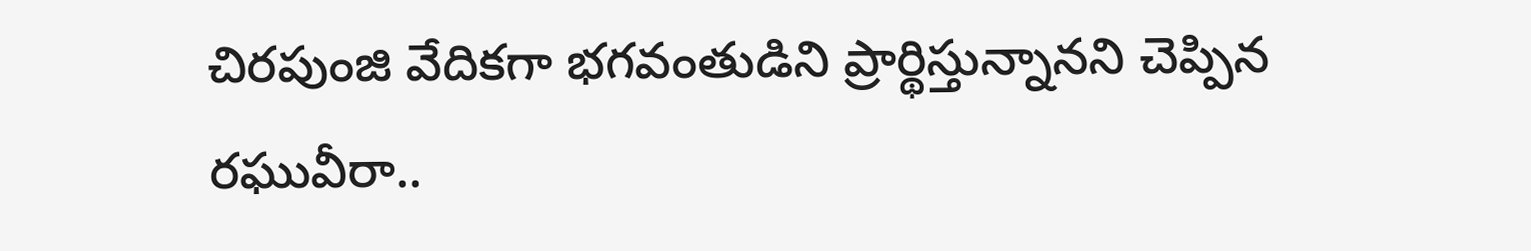చిరపుంజి వేదికగా భగవంతుడిని ప్రార్థిస్తున్నానని చెప్పిన రఘువీరా..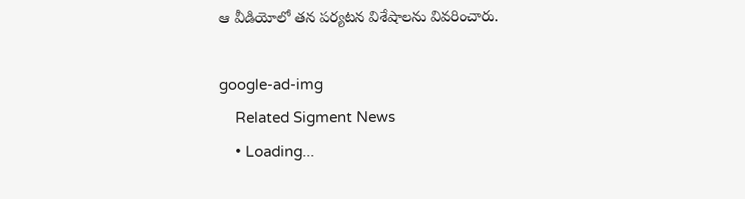ఆ వీడియోలో తన పర్యటన విశేషాలను వివరించారు.

google-ad-img
    Related Sigment News
    • Loading...